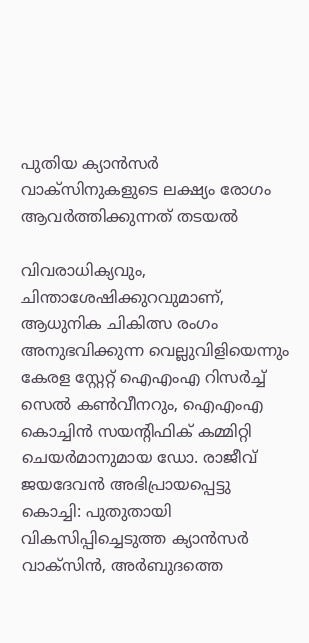പുതിയ ക്യാന്‍സര്‍ വാക്‌സിനുകളുടെ ലക്ഷ്യം രോഗം ആവര്‍ത്തിക്കുന്നത് തടയല്‍

വിവരാധിക്യവും, ചിന്താശേഷിക്കുറവുമാണ്, ആധുനിക ചികിത്സ രംഗം അനുഭവിക്കുന്ന വെല്ലുവിളിയെന്നും കേരള സ്റ്റേറ്റ് ഐഎംഎ റിസര്‍ച്ച് സെല്‍ കണ്‍വീനറും, ഐഎംഎ കൊച്ചിന്‍ സയന്റിഫിക് കമ്മിറ്റി ചെയര്‍മാനുമായ ഡോ. രാജീവ് ജയദേവന്‍ അഭിപ്രായപ്പെട്ടു
കൊച്ചി: പുതുതായി വികസിപ്പിച്ചെടുത്ത ക്യാന്‍സര്‍ വാക്‌സിന്‍, അര്‍ബുദത്തെ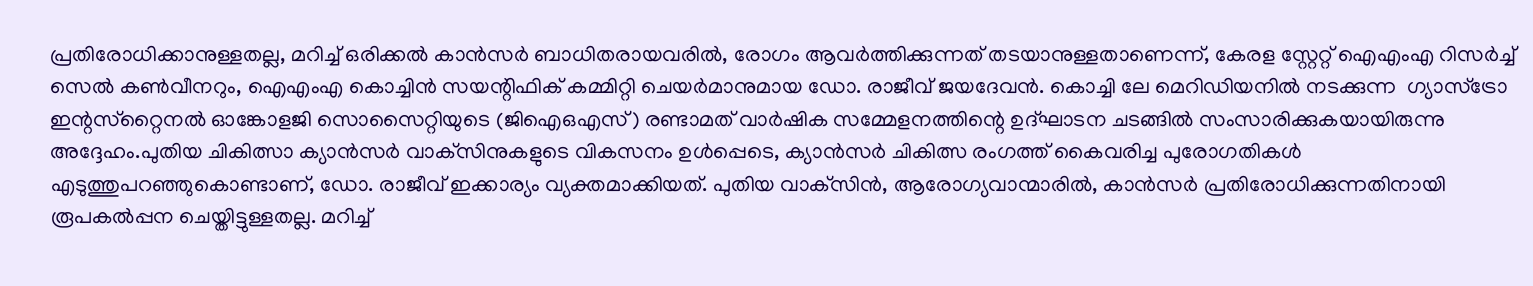പ്രതിരോധിക്കാനുള്ളതല്ല, മറിച്ച് ഒരിക്കല്‍ കാന്‍സര്‍ ബാധിതരായവരില്‍, രോഗം ആവര്‍ത്തിക്കുന്നത് തടയാനുള്ളതാണെന്ന്, കേരള സ്റ്റേറ്റ് ഐഎംഎ റിസര്‍ച്ച് സെല്‍ കണ്‍വീനറും, ഐഎംഎ കൊച്ചിന്‍ സയന്റിഫിക് കമ്മിറ്റി ചെയര്‍മാനുമായ ഡോ. രാജീവ് ജയദേവന്‍. കൊച്ചി ലേ മെറിഡിയനില്‍ നടക്കുന്ന  ഗ്യാസ്‌ട്രോ ഇന്റസ്‌റ്റൈനല്‍ ഓങ്കോളജി സൊസൈറ്റിയുടെ (ജിഐഒഎസ്) രണ്ടാമത് വാര്‍ഷിക സമ്മേളനത്തിന്റെ ഉദ്ഘാടന ചടങ്ങില്‍ സംസാരിക്കുകയായിരുന്നു അദ്ദേഹം.പുതിയ ചികിത്സാ ക്യാന്‍സര്‍ വാക്‌സിനുകളുടെ വികസനം ഉള്‍പ്പെടെ, ക്യാന്‍സര്‍ ചികിത്സ രംഗത്ത് കൈവരിച്ച പുരോഗതികള്‍ എടുത്തുപറഞ്ഞുകൊണ്ടാണ്, ഡോ. രാജീവ് ഇക്കാര്യം വ്യക്തമാക്കിയത്. പുതിയ വാക്‌സിന്‍, ആരോഗ്യവാന്മാരില്‍, കാന്‍സര്‍ പ്രതിരോധിക്കുന്നതിനായി രൂപകല്‍പ്പന ചെയ്തിട്ടുള്ളതല്ല. മറിച്ച്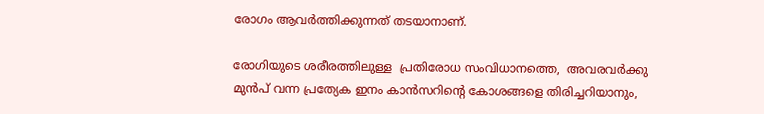രോഗം ആവര്‍ത്തിക്കുന്നത് തടയാനാണ്.

രോഗിയുടെ ശരീരത്തിലുള്ള  പ്രതിരോധ സംവിധാനത്തെ,  അവരവര്‍ക്കു മുന്‍പ് വന്ന പ്രത്യേക ഇനം കാന്‍സറിന്റെ കോശങ്ങളെ തിരിച്ചറിയാനും,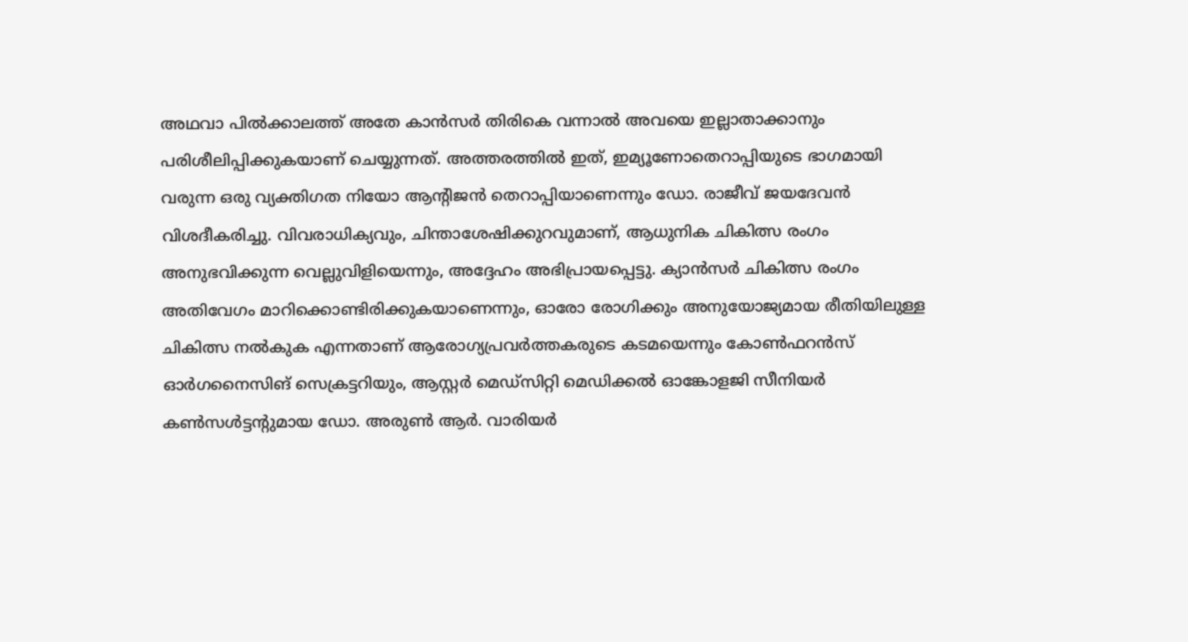അഥവാ പില്‍ക്കാലത്ത് അതേ കാന്‍സര്‍ തിരികെ വന്നാല്‍ അവയെ ഇല്ലാതാക്കാനും പരിശീലിപ്പിക്കുകയാണ് ചെയ്യുന്നത്. അത്തരത്തില്‍ ഇത്, ഇമ്യൂണോതെറാപ്പിയുടെ ഭാഗമായി വരുന്ന ഒരു വ്യക്തിഗത നിയോ ആന്റിജന്‍ തെറാപ്പിയാണെന്നും ഡോ. രാജീവ് ജയദേവന്‍ വിശദീകരിച്ചു. വിവരാധിക്യവും, ചിന്താശേഷിക്കുറവുമാണ്, ആധുനിക ചികിത്സ രംഗം അനുഭവിക്കുന്ന വെല്ലുവിളിയെന്നും, അദ്ദേഹം അഭിപ്രായപ്പെട്ടു. ക്യാന്‍സര്‍ ചികിത്സ രംഗം അതിവേഗം മാറിക്കൊണ്ടിരിക്കുകയാണെന്നും, ഓരോ രോഗിക്കും അനുയോജ്യമായ രീതിയിലുള്ള ചികിത്സ നല്‍കുക എന്നതാണ് ആരോഗ്യപ്രവര്‍ത്തകരുടെ കടമയെന്നും കോണ്‍ഫറന്‍സ് ഓര്‍ഗനൈസിങ് സെക്രട്ടറിയും, ആസ്റ്റര്‍ മെഡ്‌സിറ്റി മെഡിക്കല്‍ ഓങ്കോളജി സീനിയര്‍ കണ്‍സള്‍ട്ടന്റുമായ ഡോ. അരുണ്‍ ആര്‍. വാരിയര്‍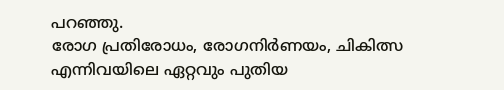പറഞ്ഞു.
രോഗ പ്രതിരോധം, രോഗനിര്‍ണയം, ചികിത്സ എന്നിവയിലെ ഏറ്റവും പുതിയ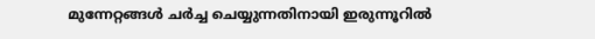മുന്നേറ്റങ്ങള്‍ ചര്‍ച്ച ചെയ്യുന്നതിനായി ഇരുന്നൂറില്‍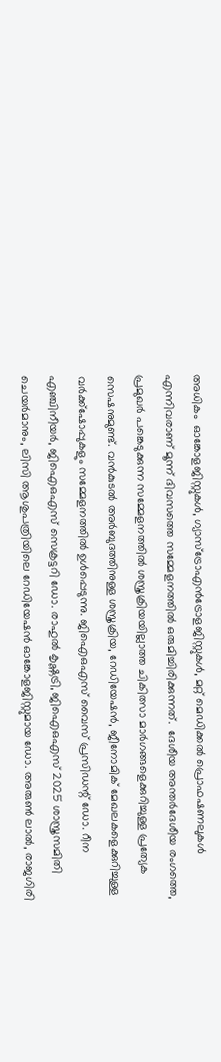അധികം  ഓങ്കോളജിസ്റ്റുകള്‍, ഗ്യാസ്‌ട്രോഎന്‍ട്രോളജിസ്റ്റുകള്‍, മറ്റ് മെഡിക്കല്‍ പ്രൊഫഷണലുകള്‍ എന്നിവരാണ് മൂന്ന് ദിവസത്തെ സമ്മേളനത്തില്‍ ഒരുമിച്ചിരിക്കുന്നത്.  ദേശീയ അന്തര്‍ദേശീയ രംഗത്തെ, പ്രമുഖര്‍ പങ്കെടുക്കുന്ന സമ്മേളനത്തില്‍ ശസ്ത്രക്രിയയില്ലാത്ത ചികിത്സാ മാര്‍ഗങ്ങളെക്കുറിച്ചുള്ള പ്രത്യേക സെഷനുമുണ്ട്. വന്‍കുടല്‍ അര്‍ബുദത്തിനുള്ള ശസ്ത്രക്രിയ, റേഡിയേഷന്‍, ജീനോമിക് മേഖലകളെക്കുറിച്ചുള്ള വര്‍ക്ക്ഷോപ്പുകളും സമ്മേളനത്തില്‍ ഉള്‍പ്പെടുന്നു. ജിഐഒഎസ് വൈസ് പ്രസിഡന്റ് ഡോ. റീന എഞ്ചിനീയര്‍, ജിഐഒഎസ് സെക്രട്ടറി ഡോ. രാഹുല്‍ കൃഷ്ണട്രി, ജിഐഒഎസ് 2025 ശാസ്ത്രസമിതി ചെയര്‍മാനും, ലിസി ആശുപത്രിയിലെ റേഡിയേഷന്‍ ഓങ്കോളജിസ്റ്റുമായ ഡോ. അരുണ്‍ ലാല്‍, രാജഗിരി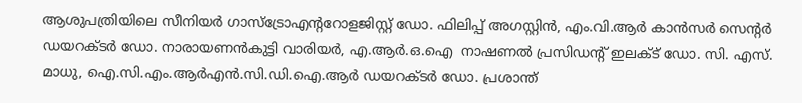ആശുപത്രിയിലെ സീനിയര്‍ ഗാസ്‌ട്രോഎന്ററോളജിസ്റ്റ് ഡോ. ഫിലിപ്പ് അഗസ്റ്റിന്‍, എം.വി.ആര്‍ കാന്‍സര്‍ സെന്റര്‍ ഡയറക്ടര്‍ ഡോ. നാരായണന്‍കുട്ടി വാരിയര്‍, എ.ആര്‍.ഒ.ഐ  നാഷണല്‍ പ്രസിഡന്റ് ഇലക്ട് ഡോ. സി. എസ്. മാധു, ഐ.സി.എം.ആര്‍എന്‍.സി.ഡി.ഐ.ആര്‍ ഡയറക്ടര്‍ ഡോ. പ്രശാന്ത്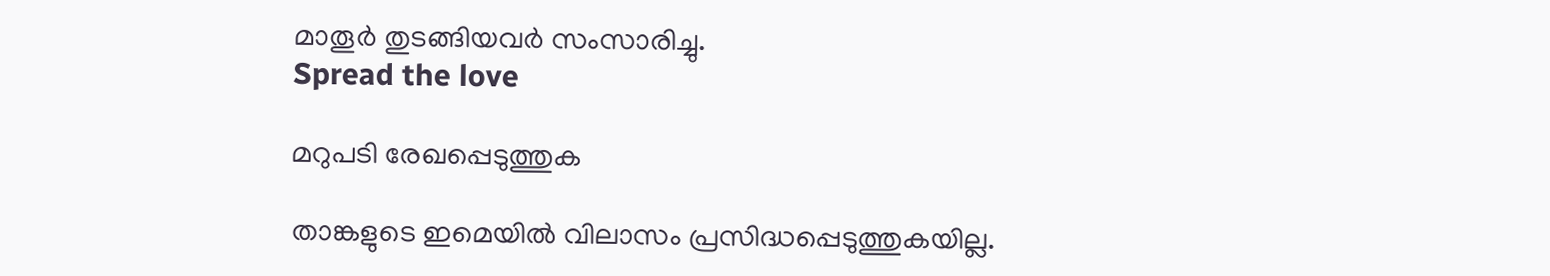മാതൂര്‍ തുടങ്ങിയവര്‍ സംസാരിച്ചു.
Spread the love

മറുപടി രേഖപ്പെടുത്തുക

താങ്കളുടെ ഇമെയില്‍ വിലാസം പ്രസിദ്ധപ്പെടുത്തുകയില്ല.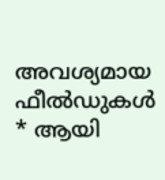അവശ്യമായ ഫീല്‍ഡുകള്‍ * ആയി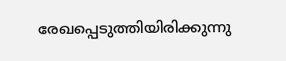രേഖപ്പെടുത്തിയിരിക്കുന്നു